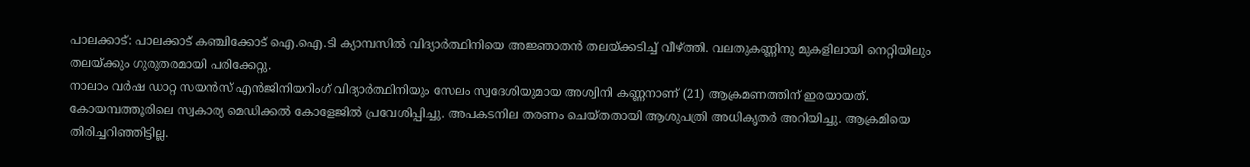പാലക്കാട്: പാലക്കാട് കഞ്ചിക്കോട് ഐ.ഐ.ടി ക്യാമ്പസിൽ വിദ്യാർത്ഥിനിയെ അജ്ഞാതൻ തലയ്ക്കടിച്ച് വീഴ്ത്തി. വലതുകണ്ണിനു മുകളിലായി നെറ്റിയിലും തലയ്ക്കും ഗുരുതരമായി പരിക്കേറ്റു.
നാലാം വർഷ ഡാറ്റ സയൻസ് എൻജിനിയറിംഗ് വിദ്യാർത്ഥിനിയും സേലം സ്വദേശിയുമായ അശ്വിനി കണ്ണനാണ് (21) ആക്രമണത്തിന് ഇരയായത്. കോയമ്പത്തൂരിലെ സ്വകാര്യ മെഡിക്കൽ കോളേജിൽ പ്രവേശിപ്പിച്ചു. അപകടനില തരണം ചെയ്തതായി ആശുപത്രി അധികൃതർ അറിയിച്ചു. ആക്രമിയെ തിരിച്ചറിഞ്ഞിട്ടില്ല.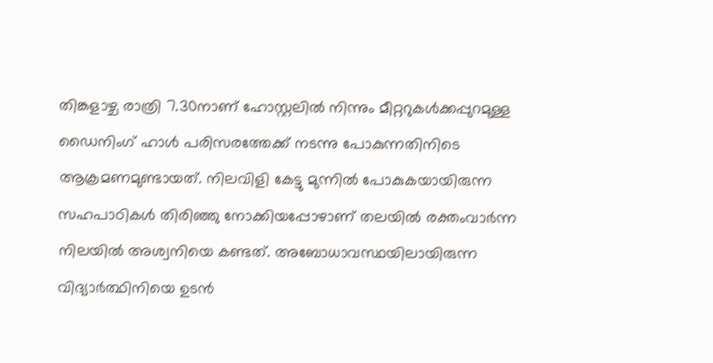തിങ്കളാഴ്ച രാത്രി 7.30നാണ് ഹോസ്റ്റലിൽ നിന്നും മീറ്ററുകൾക്കപ്പുറമുള്ള ഡൈനിംഗ് ഹാൾ പരിസരത്തേക്ക് നടന്നു പോകുന്നതിനിടെ ആക്രമണമുണ്ടായത്. നിലവിളി കേട്ടു മുന്നിൽ പോകുകയായിരുന്ന സഹപാഠികൾ തിരിഞ്ഞു നോക്കിയപ്പോഴാണ് തലയിൽ രക്തംവാർന്ന നിലയിൽ അശ്വനിയെ കണ്ടത്. അബോധാവസ്ഥയിലായിരുന്ന വിദ്യാർത്ഥിനിയെ ഉടൻ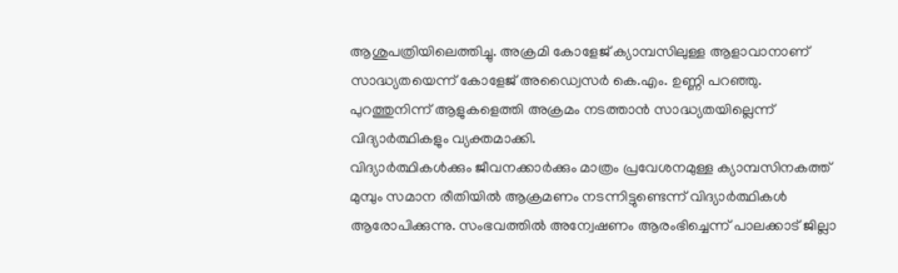ആശുപത്രിയിലെത്തിച്ചു. അക്രമി കോളേജ് ക്യാമ്പസിലുള്ള ആളാവാനാണ് സാദ്ധ്യതയെന്ന് കോളേജ് അഡ്വൈസർ കെ.എം. ഉണ്ണി പറഞ്ഞു. പുറത്തുനിന്ന് ആളുകളെത്തി അക്രമം നടത്താൻ സാദ്ധ്യതയില്ലെന്ന് വിദ്യാർത്ഥികളും വ്യക്തമാക്കി.
വിദ്യാർത്ഥികൾക്കും ജീവനക്കാർക്കും മാത്രം പ്രവേശനമുള്ള ക്യാമ്പസിനകത്ത് മുമ്പും സമാന രീതിയിൽ ആക്രമണം നടന്നിട്ടുണ്ടെന്ന് വിദ്യാർത്ഥികൾ ആരോപിക്കുന്നു. സംഭവത്തിൽ അന്വേഷണം ആരംഭിച്ചെന്ന് പാലക്കാട് ജില്ലാ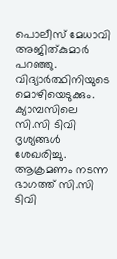പൊലീസ് മേധാവി അജിത്കുമാർ പറഞ്ഞു. വിദ്യാർത്ഥിനിയുടെ മൊഴിയെടുക്കും. ക്യാമ്പസിലെ സി.സി ടിവി ദൃശ്യങ്ങൾ ശേഖരിച്ചു.
ആക്രമണം നടന്ന ഭാഗത്ത് സി.സി ടിവി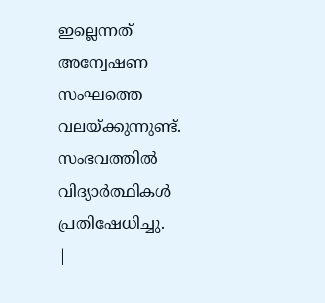ഇല്ലെന്നത് അന്വേഷണ സംഘത്തെ വലയ്ക്കുന്നുണ്ട്. സംഭവത്തിൽ വിദ്യാർത്ഥികൾ പ്രതിഷേധിച്ചു.
|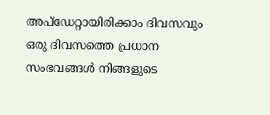അപ്ഡേറ്റായിരിക്കാം ദിവസവും
ഒരു ദിവസത്തെ പ്രധാന സംഭവങ്ങൾ നിങ്ങളുടെ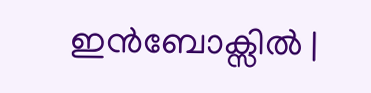ഇൻബോക്സിൽ |